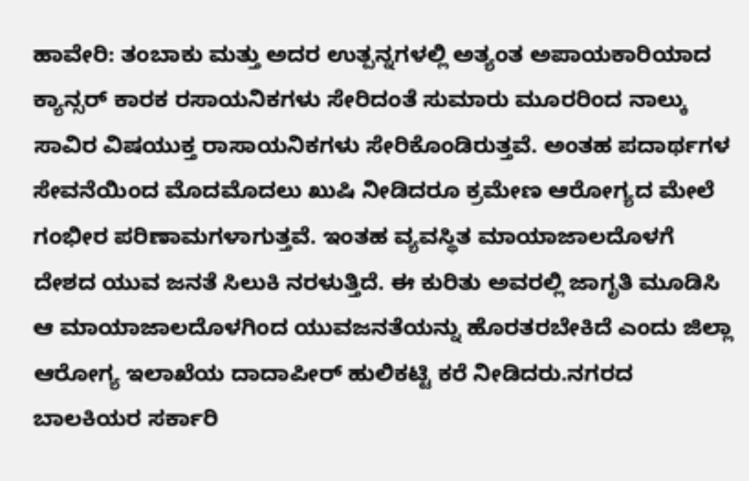ಹಾವೇರಿ: ತಂಬಾಕು ಮತ್ತು ಅದರ ಉತ್ಪನ್ನಗಳಲ್ಲಿ ಅತ್ಯಂತ ಅಪಾಯಕಾರಿಯಾದ ಕ್ಯಾನ್ಸರ್ ಕಾರಕ ರಸಾಯನಿಕಗಳು ಸೇರಿದಂತೆ ಸುಮಾರು ಮೂರರಿಂದ ನಾಲ್ಕು ಸಾವಿರ ವಿಷಯುಕ್ತ ರಾಸಾಯನಿಕಗಳು ಸೇರಿಕೊಂಡಿರುತ್ತವೆ. ಅಂತಹ ಪದಾರ್ಥಗಳ ಸೇವನೆಯಿಂದ ಮೊದಮೊದಲು ಖುಷಿ ನೀಡಿದರೂ ಕ್ರಮೇಣ ಆರೋಗ್ಯದ ಮೇಲೆ ಗಂಭೀರ ಪರಿಣಾಮಗಳಾಗುತ್ತವೆ. ಇಂತಹ ವ್ಯವಸ್ಥಿತ ಮಾಯಾಜಾಲದೊಳಗೆ ದೇಶದ ಯುವ ಜನತೆ ಸಿಲುಕಿ ನರಳುತ್ತಿದೆ. ಈ ಕುರಿತು ಅವರಲ್ಲಿ ಜಾಗೃತಿ ಮೂಡಿಸಿ ಆ ಮಾಯಾಜಾಲದೊಳಗಿಂದ ಯುವಜನತೆಯನ್ನು ಹೊರತರಬೇಕಿದೆ ಎಂದು ಜಿಲ್ಲಾ ಆರೋಗ್ಯ ಇಲಾಖೆಯ ದಾದಾಪೀರ್ ಹುಲಿಕಟ್ಟಿ ಕರೆ ನೀಡಿದರು.ನಗರದ ಬಾಲಕಿಯರ ಸರ್ಕಾರಿ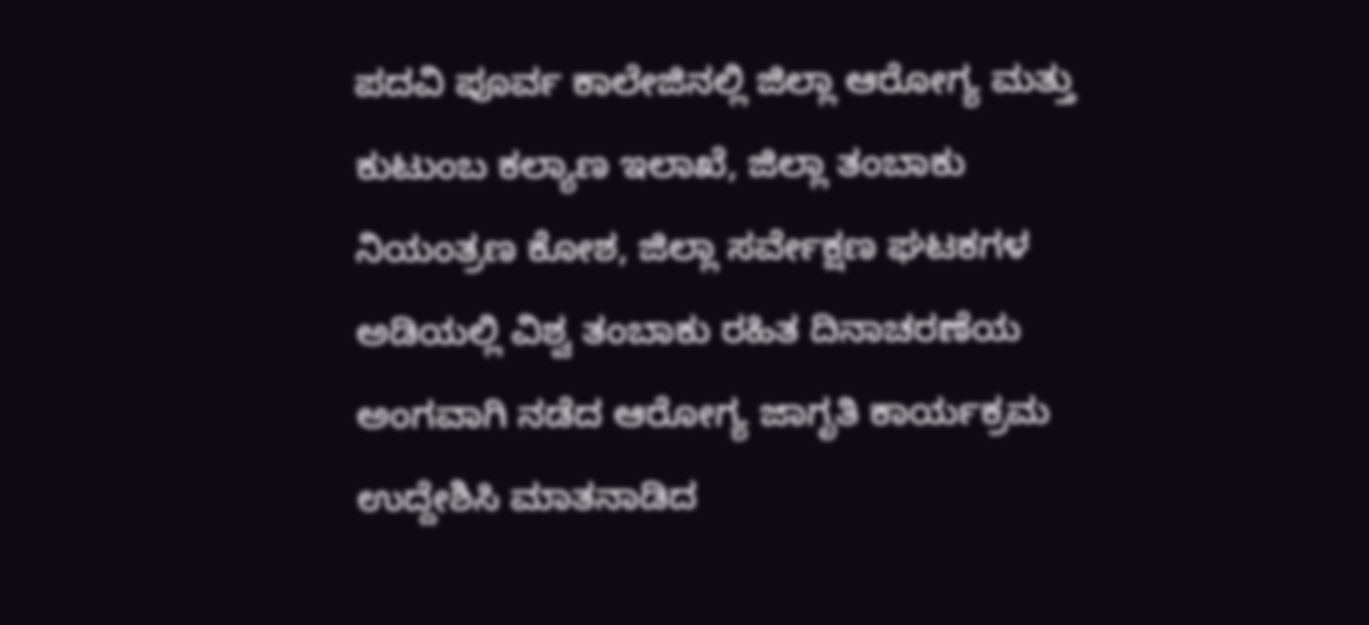ಪದವಿ ಪೂರ್ವ ಕಾಲೇಜಿನಲ್ಲಿ ಜಿಲ್ಲಾ ಆರೋಗ್ಯ ಮತ್ತು ಕುಟುಂಬ ಕಲ್ಯಾಣ ಇಲಾಖೆ, ಜಿಲ್ಲಾ ತಂಬಾಕು ನಿಯಂತ್ರಣ ಕೋಶ, ಜಿಲ್ಲಾ ಸರ್ವೇಕ್ಷಣ ಘಟಕಗಳ ಅಡಿಯಲ್ಲಿ ವಿಶ್ವ ತಂಬಾಕು ರಹಿತ ದಿನಾಚರಣೆಯ ಅಂಗವಾಗಿ ನಡೆದ ಆರೋಗ್ಯ ಜಾಗೃತಿ ಕಾರ್ಯಕ್ರಮ ಉದ್ದೇಶಿಸಿ ಮಾತನಾಡಿದ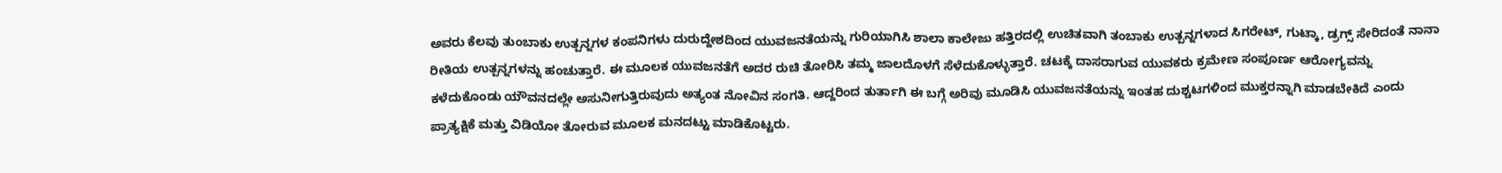ಅವರು ಕೆಲವು ತುಂಬಾಕು ಉತ್ಪನ್ನಗಳ ಕಂಪನಿಗಳು ದುರುದ್ದೇಶದಿಂದ ಯುವಜನತೆಯನ್ನು ಗುರಿಯಾಗಿಸಿ ಶಾಲಾ ಕಾಲೇಜು ಹತ್ತಿರದಲ್ಲಿ ಉಚಿತವಾಗಿ ತಂಬಾಕು ಉತ್ಪನ್ನಗಳಾದ ಸಿಗರೇಟ್, ಗುಟ್ಕಾ, ಡ್ರಗ್ಸ್ ಸೇರಿದಂತೆ ನಾನಾ ರೀತಿಯ ಉತ್ಪನ್ನಗಳನ್ನು ಹಂಚುತ್ತಾರೆ. ಈ ಮೂಲಕ ಯುವಜನತೆಗೆ ಅದರ ರುಚಿ ತೋರಿಸಿ ತಮ್ಮ ಜಾಲದೊಳಗೆ ಸೆಳೆದುಕೊಳ್ಳುತ್ತಾರೆ. ಚಟಕ್ಕೆ ದಾಸರಾಗುವ ಯುವಕರು ಕ್ರಮೇಣ ಸಂಪೂರ್ಣ ಆರೋಗ್ಯವನ್ನು ಕಳೆದುಕೊಂಡು ಯೌವನದಲ್ಲೇ ಅಸುನೀಗುತ್ತಿರುವುದು ಅತ್ಯಂತ ನೋವಿನ ಸಂಗತಿ. ಆದ್ದರಿಂದ ತುರ್ತಾಗಿ ಈ ಬಗ್ಗೆ ಅರಿವು ಮೂಡಿಸಿ ಯುವಜನತೆಯನ್ನು ಇಂತಹ ದುಶ್ಚಟಗಳಿಂದ ಮುಕ್ತರನ್ನಾಗಿ ಮಾಡಬೇಕಿದೆ ಎಂದು ಪ್ರಾತ್ಯಕ್ಷಿಕೆ ಮತ್ತು ವಿಡಿಯೋ ತೋರುವ ಮೂಲಕ ಮನದಟ್ಟು ಮಾಡಿಕೊಟ್ಟರು.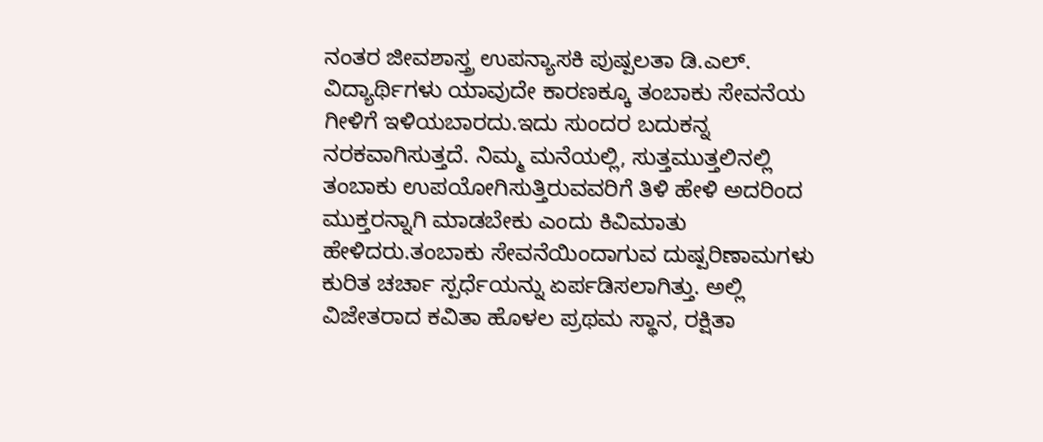ನಂತರ ಜೀವಶಾಸ್ತ್ರ ಉಪನ್ಯಾಸಕಿ ಪುಷ್ಪಲತಾ ಡಿ.ಎಲ್. ವಿದ್ಯಾರ್ಥಿಗಳು ಯಾವುದೇ ಕಾರಣಕ್ಕೂ ತಂಬಾಕು ಸೇವನೆಯ ಗೀಳಿಗೆ ಇಳಿಯಬಾರದು.ಇದು ಸುಂದರ ಬದುಕನ್ನ ನರಕವಾಗಿಸುತ್ತದೆ. ನಿಮ್ಮ ಮನೆಯಲ್ಲಿ, ಸುತ್ತಮುತ್ತಲಿನಲ್ಲಿ ತಂಬಾಕು ಉಪಯೋಗಿಸುತ್ತಿರುವವರಿಗೆ ತಿಳಿ ಹೇಳಿ ಅದರಿಂದ ಮುಕ್ತರನ್ನಾಗಿ ಮಾಡಬೇಕು ಎಂದು ಕಿವಿಮಾತು ಹೇಳಿದರು.ತಂಬಾಕು ಸೇವನೆಯಿಂದಾಗುವ ದುಷ್ಪರಿಣಾಮಗಳು ಕುರಿತ ಚರ್ಚಾ ಸ್ಪರ್ಧೆಯನ್ನು ಏರ್ಪಡಿಸಲಾಗಿತ್ತು. ಅಲ್ಲಿ ವಿಜೇತರಾದ ಕವಿತಾ ಹೊಳಲ ಪ್ರಥಮ ಸ್ಥಾನ, ರಕ್ಷಿತಾ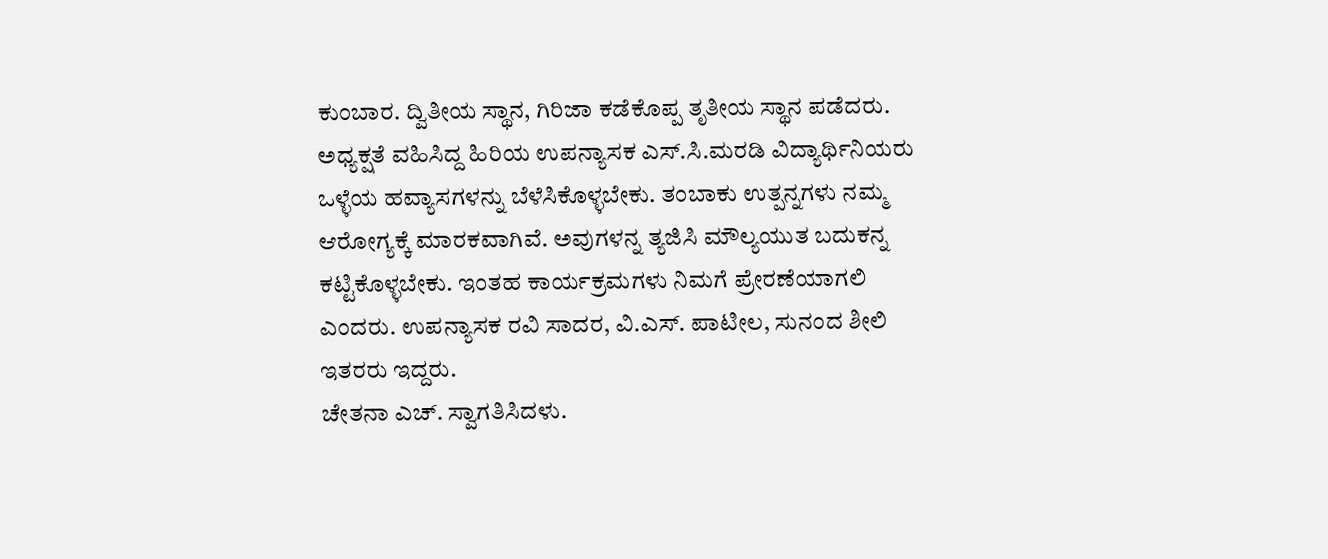ಕುಂಬಾರ. ದ್ವಿತೀಯ ಸ್ಥಾನ, ಗಿರಿಜಾ ಕಡೆಕೊಪ್ಪ ತೃತೀಯ ಸ್ಥಾನ ಪಡೆದರು. ಅಧ್ಯಕ್ಷತೆ ವಹಿಸಿದ್ದ ಹಿರಿಯ ಉಪನ್ಯಾಸಕ ಎಸ್.ಸಿ.ಮರಡಿ ವಿದ್ಯಾರ್ಥಿನಿಯರು ಒಳ್ಳೆಯ ಹವ್ಯಾಸಗಳನ್ನು ಬೆಳೆಸಿಕೊಳ್ಳಬೇಕು. ತಂಬಾಕು ಉತ್ಪನ್ನಗಳು ನಮ್ಮ ಆರೋಗ್ಯಕ್ಕೆ ಮಾರಕವಾಗಿವೆ. ಅವುಗಳನ್ನ ತ್ಯಜಿಸಿ ಮೌಲ್ಯಯುತ ಬದುಕನ್ನ ಕಟ್ಟಿಕೊಳ್ಳಬೇಕು. ಇಂತಹ ಕಾರ್ಯಕ್ರಮಗಳು ನಿಮಗೆ ಪ್ರೇರಣೆಯಾಗಲಿ ಎಂದರು. ಉಪನ್ಯಾಸಕ ರವಿ ಸಾದರ, ವಿ.ಎಸ್. ಪಾಟೀಲ, ಸುನಂದ ಶೀಲಿ ಇತರರು ಇದ್ದರು.
ಚೇತನಾ ಎಚ್. ಸ್ವಾಗತಿಸಿದಳು.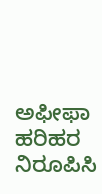ಅಫೀಫಾ ಹರಿಹರ ನಿರೂಪಿಸಿ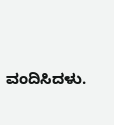ವಂದಿಸಿದಳು.